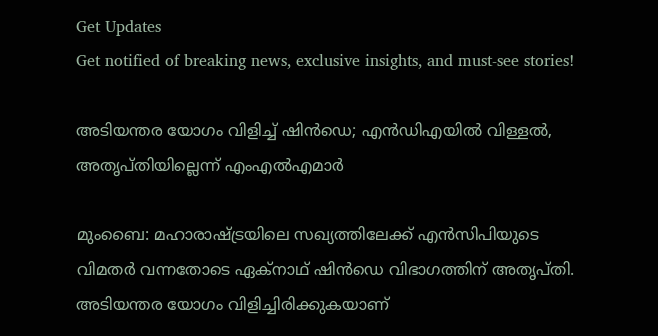Get Updates
Get notified of breaking news, exclusive insights, and must-see stories!

അടിയന്തര യോഗം വിളിച്ച് ഷിന്‍ഡെ; എന്‍ഡിഎയില്‍ വിള്ളല്‍, അതൃപ്തിയില്ലെന്ന് എംഎല്‍എമാര്‍

മുംബൈ: മഹാരാഷ്ട്രയിലെ സഖ്യത്തിലേക്ക് എന്‍സിപിയുടെ വിമതര്‍ വന്നതോടെ ഏക്‌നാഥ് ഷിന്‍ഡെ വിഭാഗത്തിന് അതൃപ്തി. അടിയന്തര യോഗം വിളിച്ചിരിക്കുകയാണ്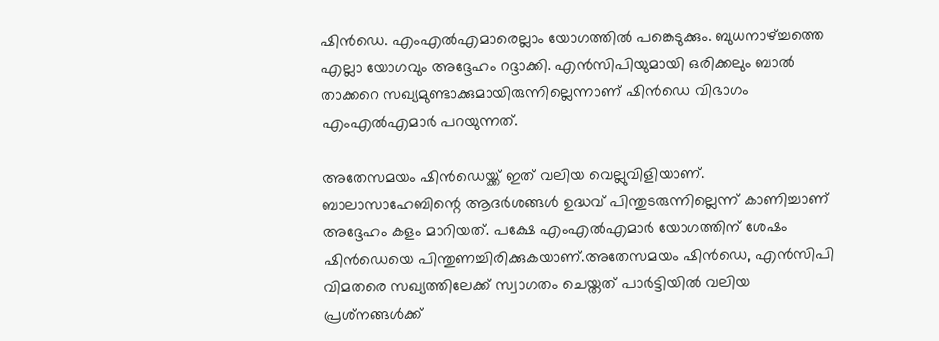ഷിന്‍ഡെ. എംഎല്‍എമാരെല്ലാം യോഗത്തില്‍ പങ്കെടുക്കും. ബുധനാഴ്ച്ചത്തെ എല്ലാ യോഗവും അദ്ദേഹം റദ്ദാക്കി. എന്‍സിപിയുമായി ഒരിക്കലും ബാല്‍ താക്കറെ സഖ്യമുണ്ടാക്കുമായിരുന്നില്ലെന്നാണ് ഷിന്‍ഡെ വിഭാഗം എംഎല്‍എമാര്‍ പറയുന്നത്.

അതേസമയം ഷിന്‍ഡെയ്ക്ക് ഇത് വലിയ വെല്ലുവിളിയാണ്. ബാലാസാഹേബിന്റെ ആദര്‍ശങ്ങള്‍ ഉദ്ധവ് പിന്തുടരുന്നില്ലെന്ന് കാണിച്ചാണ് അദ്ദേഹം കളം മാറിയത്. പക്ഷേ എംഎല്‍എമാര്‍ യോഗത്തിന് ശേഷം ഷിന്‍ഡെയെ പിന്തുണച്ചിരിക്കുകയാണ്.അതേസമയം ഷിന്‍ഡെ, എന്‍സിപി വിമതരെ സഖ്യത്തിലേക്ക് സ്വാഗതം ചെയ്തത് പാര്‍ട്ടിയില്‍ വലിയ പ്രശ്‌നങ്ങള്‍ക്ക്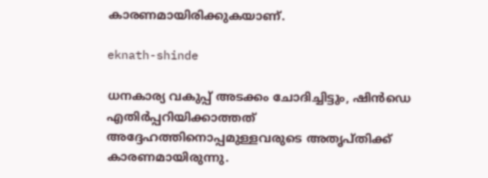കാരണമായിരിക്കുകയാണ്.

eknath-shinde

ധനകാര്യ വകുപ്പ് അടക്കം ചോദിച്ചിട്ടും, ഷിന്‍ഡെ എതിര്‍പ്പറിയിക്കാത്തത് അദ്ദേഹത്തിനൊപ്പമുള്ളവരുടെ അതൃപ്തിക്ക് കാരണമായിരുന്നു.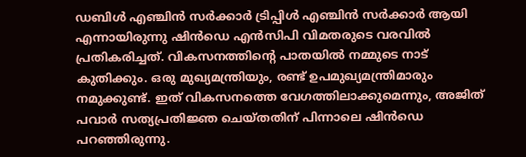ഡബിള്‍ എഞ്ചിന്‍ സര്‍ക്കാര്‍ ട്രിപ്പിള്‍ എഞ്ചിന്‍ സര്‍ക്കാര്‍ ആയി എന്നായിരുന്നു ഷിന്‍ഡെ എന്‍സിപി വിമതരുടെ വരവില്‍ പ്രതികരിച്ചത്. വികസനത്തിന്റെ പാതയില്‍ നമ്മുടെ നാട് കുതിക്കും. ഒരു മുഖ്യമന്ത്രിയും, രണ്ട് ഉപമുഖ്യമന്ത്രിമാരും നമുക്കുണ്ട്. ഇത് വികസനത്തെ വേഗത്തിലാക്കുമെന്നും, അജിത് പവാര്‍ സത്യപ്രതിജ്ഞ ചെയ്തതിന് പിന്നാലെ ഷിന്‍ഡെ പറഞ്ഞിരുന്നു.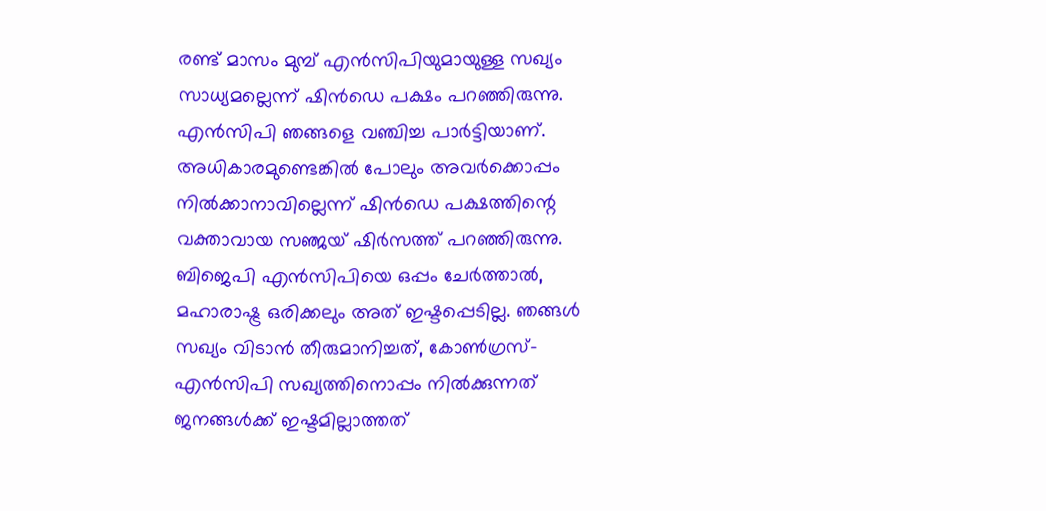രണ്ട് മാസം മുമ്പ് എന്‍സിപിയുമായുള്ള സഖ്യം സാധ്യമല്ലെന്ന് ഷിന്‍ഡെ പക്ഷം പറഞ്ഞിരുന്നു. എന്‍സിപി ഞങ്ങളെ വഞ്ചിച്ച പാര്‍ട്ടിയാണ്. അധികാരമുണ്ടെങ്കില്‍ പോലും അവര്‍ക്കൊപ്പം നില്‍ക്കാനാവില്ലെന്ന് ഷിന്‍ഡെ പക്ഷത്തിന്റെ വക്താവായ സഞ്ജയ് ഷിര്‍സത്ത് പറഞ്ഞിരുന്നു. ബിജെപി എന്‍സിപിയെ ഒപ്പം ചേര്‍ത്താല്‍, മഹാരാഷ്ട്ര ഒരിക്കലും അത് ഇഷ്ടപ്പെടില്ല. ഞങ്ങള്‍ സഖ്യം വിടാന്‍ തീരുമാനിച്ചത്, കോണ്‍ഗ്രസ്-എന്‍സിപി സഖ്യത്തിനൊപ്പം നില്‍ക്കുന്നത് ജനങ്ങള്‍ക്ക് ഇഷ്ടമില്ലാത്തത്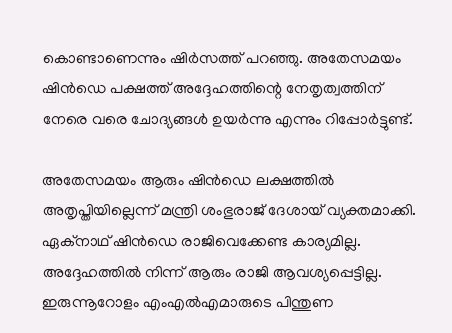കൊണ്ടാണെന്നും ഷിര്‍സത്ത് പറഞ്ഞു. അതേസമയം ഷിന്‍ഡെ പക്ഷത്ത് അദ്ദേഹത്തിന്റെ നേതൃത്വത്തിന് നേരെ വരെ ചോദ്യങ്ങള്‍ ഉയര്‍ന്നു എന്നും റിപ്പോര്‍ട്ടുണ്ട്.

അതേസമയം ആരും ഷിന്‍ഡെ ലക്ഷത്തില്‍ അതൃപ്തിയില്ലെന്ന് മന്ത്രി ശംഭുരാജ് ദേശായ് വ്യക്തമാക്കി. ഏക്‌നാഥ് ഷിന്‍ഡെ രാജിവെക്കേണ്ട കാര്യമില്ല. അദ്ദേഹത്തില്‍ നിന്ന് ആരും രാജി ആവശ്യപ്പെട്ടില്ല. ഇരുന്നൂറോളം എംഎല്‍എമാരുടെ പിന്തുണ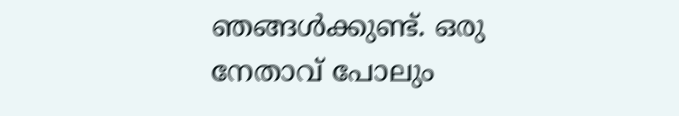ഞങ്ങള്‍ക്കുണ്ട്. ഒരു നേതാവ് പോലും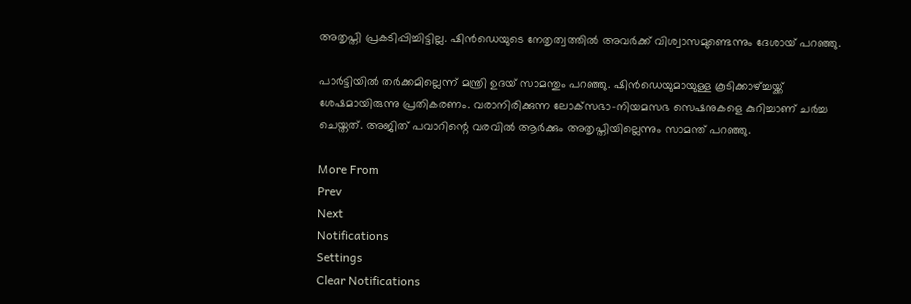അതൃപ്തി പ്രകടിപ്പിച്ചിട്ടില്ല. ഷിന്‍ഡെയുടെ നേതൃത്വത്തില്‍ അവര്‍ക്ക് വിശ്വാസമുണ്ടെന്നും ദേശായ് പറഞ്ഞു.

പാര്‍ട്ടിയില്‍ തര്‍ക്കമില്ലെന്ന് മന്ത്രി ഉദയ് സാമന്തും പറഞ്ഞു. ഷിന്‍ഡെയുമായുള്ള കൂടിക്കാഴ്ച്ചയ്ക്ക് ശേഷമായിരുന്നു പ്രതികരണം. വരാനിരിക്കുന്ന ലോക്‌സഭാ-നിയമസഭ സെഷനുകളെ കുറിച്ചാണ് ചര്‍ച്ച ചെയ്തത്. അജിത് പവാറിന്റെ വരവില്‍ ആര്‍ക്കും അതൃപ്തിയില്ലെന്നും സാമന്ത് പറഞ്ഞു.

More From
Prev
Next
Notifications
Settings
Clear Notifications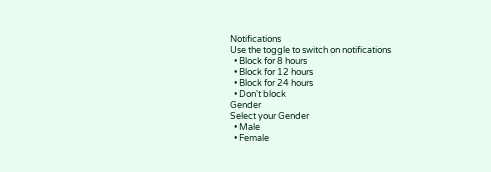Notifications
Use the toggle to switch on notifications
  • Block for 8 hours
  • Block for 12 hours
  • Block for 24 hours
  • Don't block
Gender
Select your Gender
  • Male
  • Female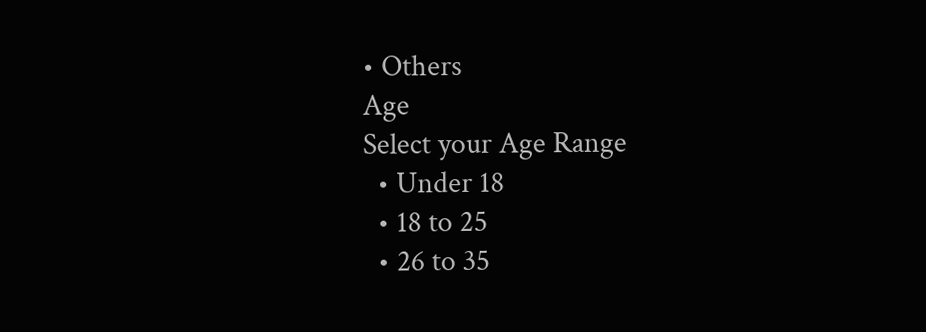• Others
Age
Select your Age Range
  • Under 18
  • 18 to 25
  • 26 to 35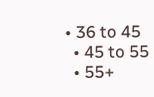• 36 to 45
  • 45 to 55
  • 55+